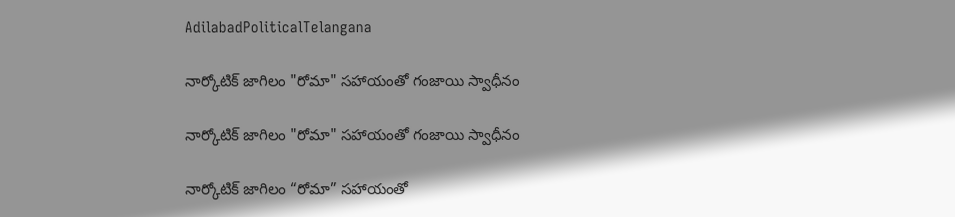AdilabadPoliticalTelangana

నార్కోటిక్ జాగిలం "రోమా" సహాయంతో గంజాయి స్వాధీనం

నార్కోటిక్ జాగిలం "రోమా" సహాయంతో గంజాయి స్వాధీనం

నార్కోటిక్ జాగిలం “రోమా” సహాయంతో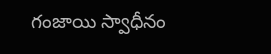గంజాయి స్వాధీనం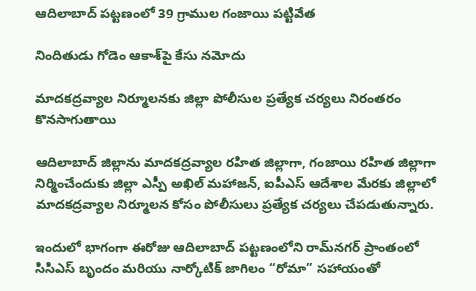ఆదిలాబాద్ పట్టణంలో 39 గ్రాముల గంజాయి పట్టివేత

నిందితుడు గోడెం ఆకాశ్‌పై కేసు నమోదు

మాదకద్రవ్యాల నిర్మూలనకు జిల్లా పోలీసుల ప్రత్యేక చర్యలు నిరంతరం కొనసాగుతాయి

ఆదిలాబాద్ జిల్లాను మాదకద్రవ్యాల రహిత జిల్లాగా, గంజాయి రహిత జిల్లాగా నిర్మించేందుకు జిల్లా ఎస్పీ అఖిల్ మహాజన్, ఐపీఎస్ ఆదేశాల మేరకు జిల్లాలో మాదకద్రవ్యాల నిర్మూలన కోసం పోలీసులు ప్రత్యేక చర్యలు చేపడుతున్నారు.

ఇందులో భాగంగా ఈరోజు ఆదిలాబాద్ పట్టణంలోని రామ్‌నగర్ ప్రాంతంలో సిసిఎస్ బృందం మరియు నార్కోటిక్ జాగిలం “రోమా” సహాయంతో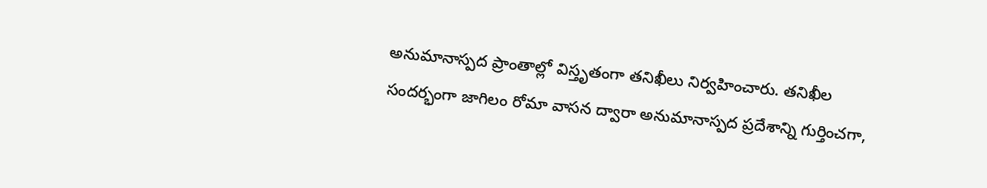అనుమానాస్పద ప్రాంతాల్లో విస్తృతంగా తనిఖీలు నిర్వహించారు. తనిఖీల సందర్భంగా జాగిలం రోమా వాసన ద్వారా అనుమానాస్పద ప్రదేశాన్ని గుర్తించగా,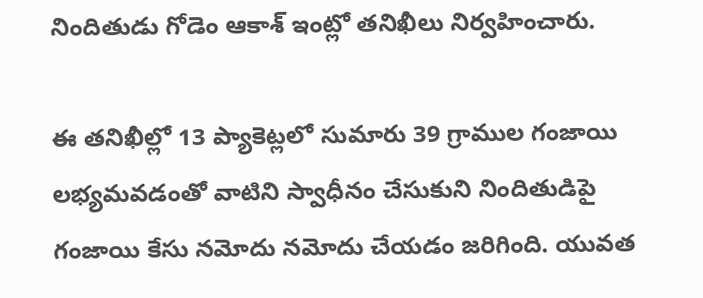నిందితుడు గోడెం ఆకాశ్ ఇంట్లో తనిఖీలు నిర్వహించారు.

ఈ తనిఖీల్లో 13 ప్యాకెట్లలో సుమారు 39 గ్రాముల గంజాయి లభ్యమవడంతో వాటిని స్వాధీనం చేసుకుని నిందితుడిపై గంజాయి కేసు నమోదు నమోదు చేయడం జరిగింది. యువత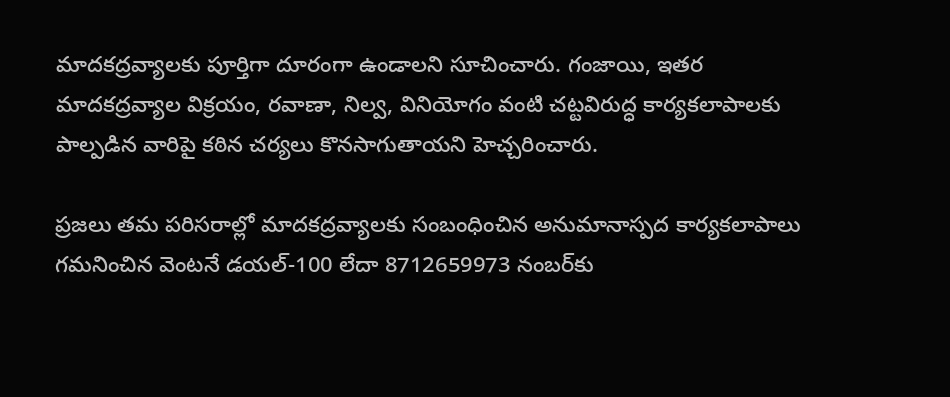మాదకద్రవ్యాలకు పూర్తిగా దూరంగా ఉండాలని సూచించారు. గంజాయి, ఇతర మాదకద్రవ్యాల విక్రయం, రవాణా, నిల్వ, వినియోగం వంటి చట్టవిరుద్ధ కార్యకలాపాలకు పాల్పడిన వారిపై కఠిన చర్యలు కొనసాగుతాయని హెచ్చరించారు.

ప్రజలు తమ పరిసరాల్లో మాదకద్రవ్యాలకు సంబంధించిన అనుమానాస్పద కార్యకలాపాలు గమనించిన వెంటనే డయల్-100 లేదా 8712659973 నంబర్‌కు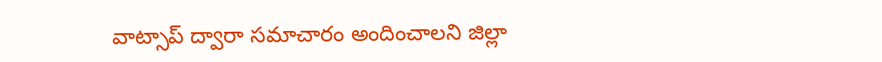వాట్సాప్ ద్వారా సమాచారం అందించాలని జిల్లా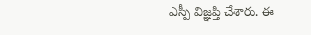ఎస్పీ విజ్ఞప్తి చేశారు. ఈ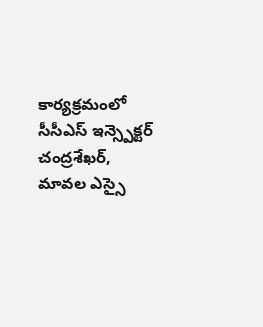కార్యక్రమంలో సీసీఎస్ ఇన్స్పెక్టర్ చంద్రశేఖర్, మావల ఎస్సై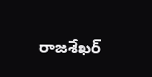రాజశేఖర్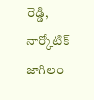రెడ్డి, నార్కోటిక్ జాగిలం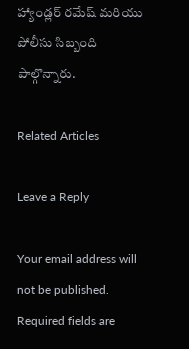హ్యాండ్లర్ రమేష్ మరియు పోలీసు సిబ్బంది పాల్గొన్నారు.

Related Articles

Leave a Reply

Your email address will not be published. Required fields are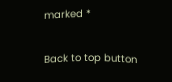marked *

Back to top button